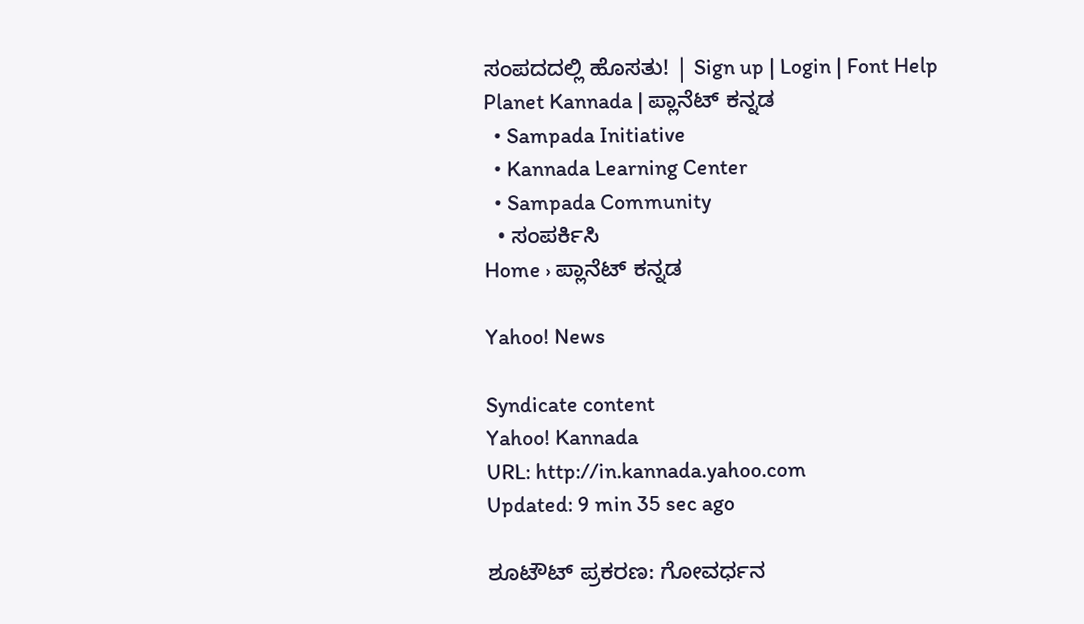ಸಂಪದದಲ್ಲಿ ಹೊಸತು! | Sign up | Login | Font Help
Planet Kannada | ಪ್ಲಾನೆಟ್ ಕನ್ನಡ
  • Sampada Initiative
  • Kannada Learning Center
  • Sampada Community
  • ಸಂಪರ್ಕಿಸಿ
Home › ಪ್ಲಾನೆಟ್ ಕನ್ನಡ

Yahoo! News

Syndicate content
Yahoo! Kannada
URL: http://in.kannada.yahoo.com
Updated: 9 min 35 sec ago

ಶೂಟೌಟ್ ಪ್ರಕರಣ: ಗೋವರ್ಧನ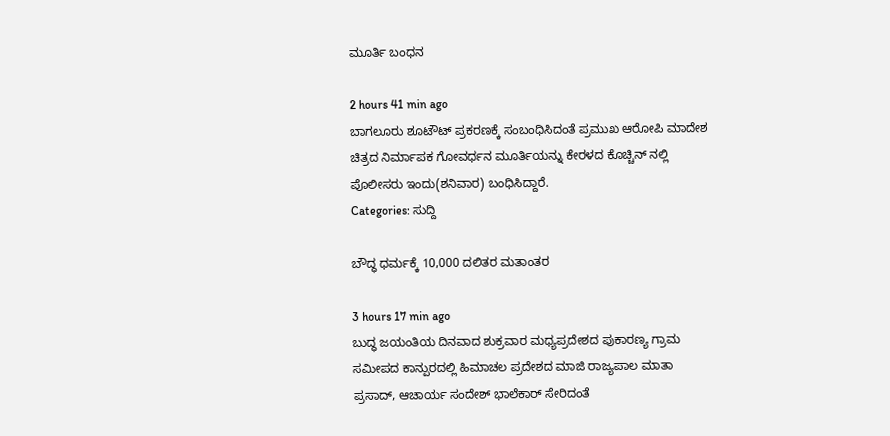ಮ‌ೂರ್ತಿ ಬಂಧನ

2 hours 41 min ago
ಬಾಗಲೂರು ಶೂಟೌಟ್ ಪ್ರಕರಣಕ್ಕೆ ಸಂಬಂಧಿಸಿದಂತೆ ಪ್ರಮುಖ ಆರೋಪಿ ಮಾದೇಶ ಚಿತ್ರದ ನಿರ್ಮಾಪಕ ಗೋವರ್ಧನ ಮೂರ್ತಿಯನ್ನು ಕೇರಳದ ಕೊಚ್ಚಿನ್ ನಲ್ಲಿ ಪೊಲೀಸರು ಇಂದು(ಶನಿವಾರ) ಬಂಧಿಸಿದ್ದಾರೆ.
Categories: ಸುದ್ದಿ

ಬೌದ್ಧ ಧರ್ಮಕ್ಕೆ 10,000 ದಲಿತರ ಮತಾಂತರ

3 hours 17 min ago
ಬುದ್ಧ ಜಯಂತಿಯ ದಿನವಾದ ಶುಕ್ರವಾರ ಮಧ್ಯಪ್ರದೇಶದ ಪುಕಾರಣ್ಯ ಗ್ರಾಮ ಸಮೀಪದ ಕಾನ್ಪುರದಲ್ಲಿ ಹಿಮಾಚಲ ಪ್ರದೇಶದ ಮಾಜಿ ರಾಜ್ಯಪಾಲ ಮಾತಾ ಪ್ರಸಾದ್, ಆಚಾರ್ಯ ಸಂದೇಶ್ ಭಾಲೆಕಾರ್ ಸೇರಿದಂತೆ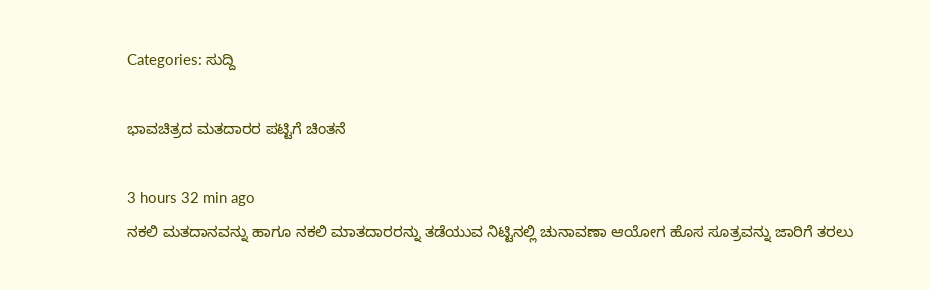Categories: ಸುದ್ದಿ

ಭಾವಚಿತ್ರದ ಮತದಾರರ ಪಟ್ಟಿಗೆ ಚಿಂತನೆ

3 hours 32 min ago
ನಕಲಿ ಮತದಾನವನ್ನು ಹಾಗೂ ನಕಲಿ ಮಾತದಾರರನ್ನು ತಡೆಯುವ ನಿಟ್ಟಿನಲ್ಲಿ ಚುನಾವಣಾ ಆಯೋಗ ಹೊಸ ಸೂತ್ರವನ್ನು ಜಾರಿಗೆ ತರಲು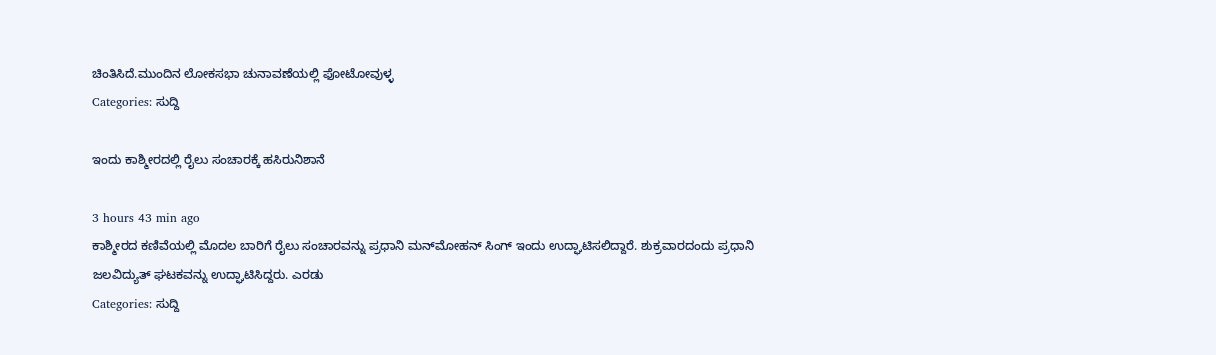ಚಿಂತಿಸಿದೆ.ಮುಂದಿನ ಲೋಕಸಭಾ ಚುನಾವಣೆಯಲ್ಲಿ ಫೋಟೋವುಳ್ಳ
Categories: ಸುದ್ದಿ

ಇಂದು ಕಾಶ್ಮೀರದಲ್ಲಿ ರೈಲು ಸಂಚಾರಕ್ಕೆ ಹಸಿರುನಿಶಾನೆ

3 hours 43 min ago
ಕಾಶ್ಮೀರದ ಕಣಿವೆಯಲ್ಲಿ ಮೊದಲ ಬಾರಿಗೆ ರೈಲು ಸಂಚಾರವನ್ನು ಪ್ರಧಾನಿ ಮನ್‌ಮೋಹನ್ ಸಿಂಗ್ ಇಂದು ಉದ್ಘಾಟಿಸಲಿದ್ದಾರೆ. ಶುಕ್ರವಾರದಂದು ಪ್ರಧಾನಿ ಜಲವಿದ್ಯುತ್ ಘಟಕವನ್ನು ಉದ್ಘಾಟಿಸಿದ್ದರು. ಎರಡು
Categories: ಸುದ್ದಿ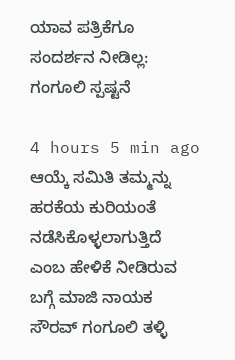ಯಾವ ಪತ್ರಿಕೆಗೂ ಸಂದರ್ಶನ ನೀಡಿಲ್ಲ: ಗಂಗೂಲಿ ಸ್ಪಷ್ಟನೆ

4 hours 5 min ago
ಆಯ್ಕೆ ಸಮಿತಿ ತಮ್ಮನ್ನು ಹರಕೆಯ ಕುರಿಯಂತೆ ನಡೆಸಿಕೊಳ್ಳಲಾಗುತ್ತಿದೆ ಎಂಬ ಹೇಳಿಕೆ ನೀಡಿರುವ ಬಗ್ಗೆ ಮಾಜಿ ನಾಯಕ ಸೌರವ್ ಗಂಗೂಲಿ ತಳ್ಳಿ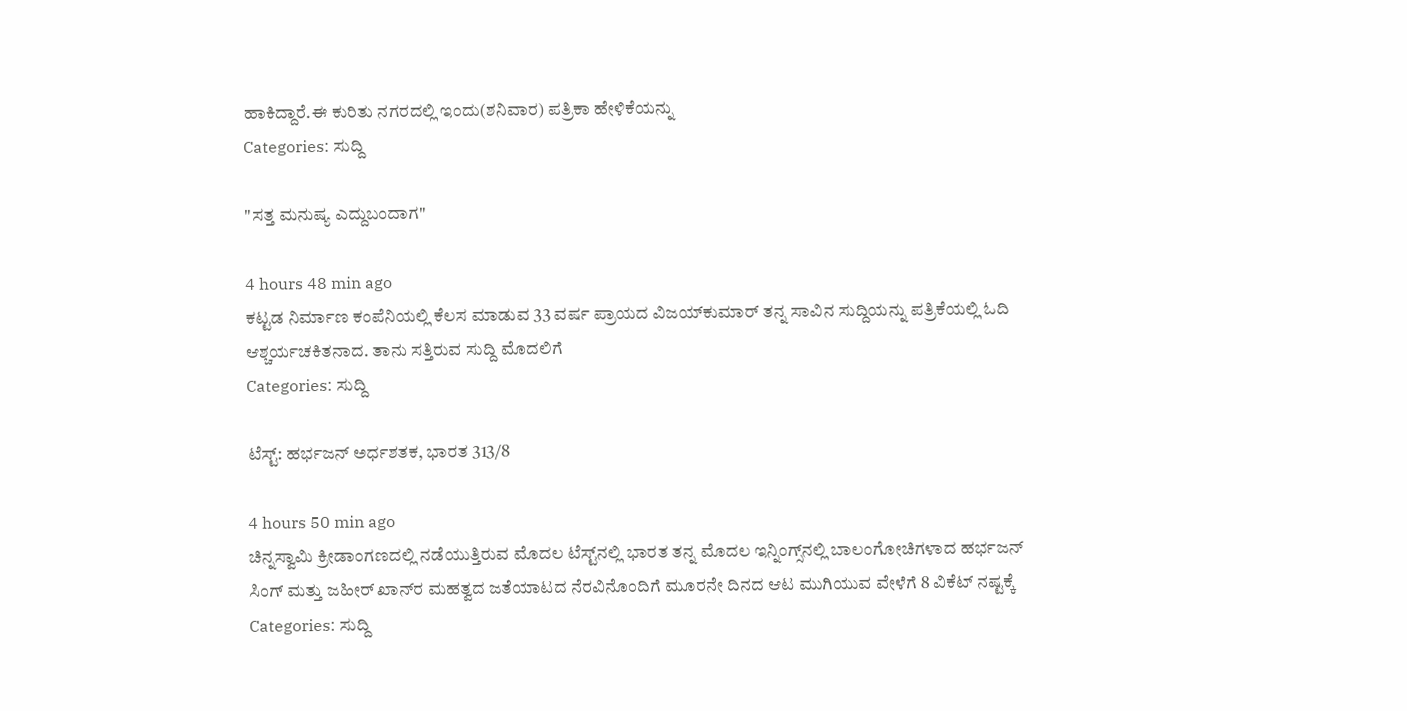ಹಾಕಿದ್ದಾರೆ.ಈ ಕುರಿತು ನಗರದಲ್ಲಿ ಇಂದು(ಶನಿವಾರ) ಪತ್ರಿಕಾ ಹೇಳಿಕೆಯನ್ನು
Categories: ಸುದ್ದಿ

"ಸತ್ತ ಮನುಷ್ಯ ಎದ್ದುಬಂದಾಗ"

4 hours 48 min ago
ಕಟ್ಟಡ ನಿರ್ಮಾಣ ಕಂಪೆನಿಯಲ್ಲಿ ಕೆಲಸ ಮಾಡುವ 33 ವರ್ಷ ಪ್ರಾಯದ ವಿಜಯ್‌ಕುಮಾರ್ ತನ್ನ ಸಾವಿನ ಸುದ್ದಿಯನ್ನು ಪತ್ರಿಕೆಯಲ್ಲಿ ಓದಿ ಆಶ್ಚರ್ಯಚಕಿತನಾದ. ತಾನು ಸತ್ತಿರುವ ಸುದ್ದಿ ಮೊದಲಿಗೆ
Categories: ಸುದ್ದಿ

ಟೆಸ್ಟ್: ಹರ್ಭಜನ್ ಅರ್ಧಶತಕ, ಭಾರತ 313/8

4 hours 50 min ago
ಚಿನ್ನಸ್ವಾಮಿ ಕ್ರೀಡಾಂಗಣದಲ್ಲಿ ನಡೆಯುತ್ತಿರುವ ಮೊದಲ ಟೆಸ್ಟ್‌ನಲ್ಲಿ ಭಾರತ ತನ್ನ ಮೊದಲ ಇನ್ನಿಂಗ್ಸ್‌‌ನಲ್ಲಿ ಬಾಲಂಗೋಚಿಗಳಾದ ಹರ್ಭಜನ್ ಸಿಂಗ್ ಮತ್ತು ಜಹೀರ್ ಖಾನ್‌ರ ಮಹತ್ವದ ಜತೆಯಾಟದ ನೆರವಿನೊಂದಿಗೆ ಮೂರನೇ ದಿನದ ಆಟ ಮುಗಿಯುವ ವೇಳೆಗೆ 8 ವಿಕೆಟ್ ನಷ್ಟಕ್ಕೆ
Categories: ಸುದ್ದಿ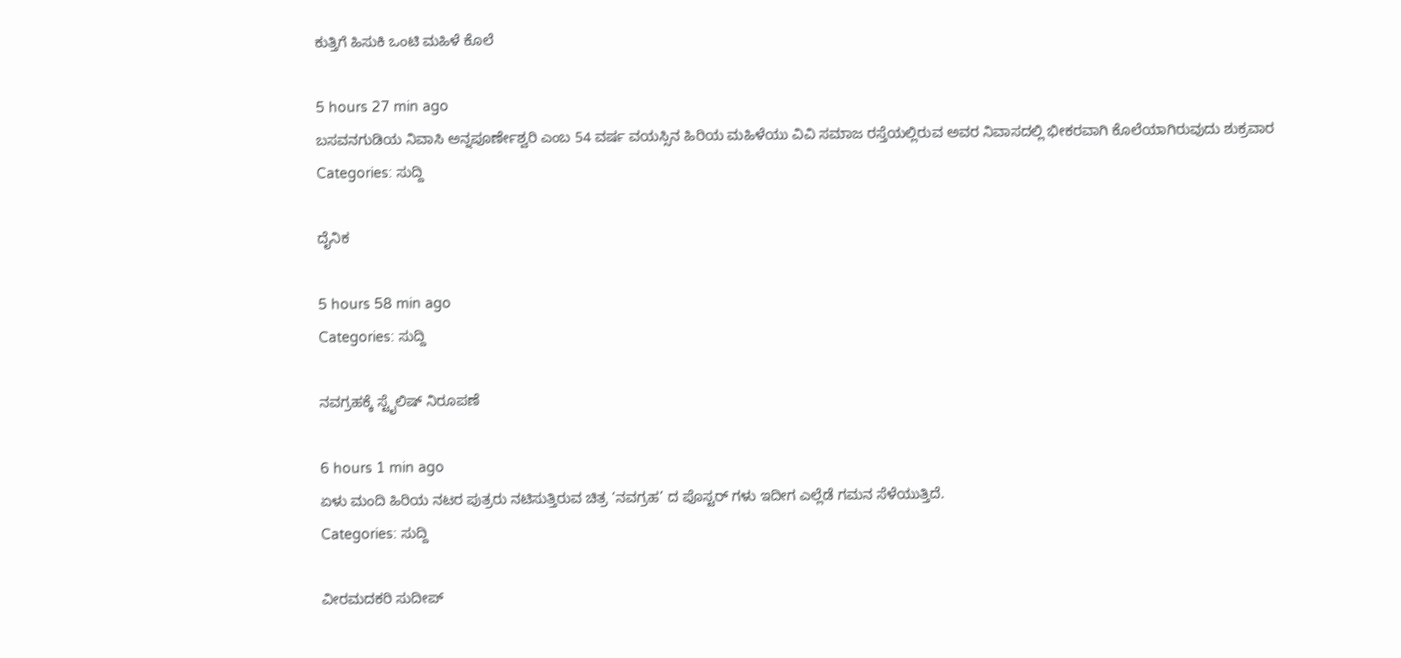ಕುತ್ತಿಗೆ ಹಿಸುಕಿ ಒಂಟಿ ಮಹಿಳೆ ಕೊಲೆ

5 hours 27 min ago
ಬಸವನಗುಡಿಯ ನಿವಾಸಿ ಅನ್ನಪೂರ್ಣೇಶ್ವರಿ ಎಂಬ 54 ವರ್ಷ ವಯಸ್ಸಿನ ಹಿರಿಯ ಮಹಿಳೆಯು ವಿವಿ ಸಮಾಜ ರಸ್ತೆಯಲ್ಲಿರುವ ಅವರ ನಿವಾಸದಲ್ಲಿ ಭೀಕರವಾಗಿ ಕೊಲೆಯಾಗಿರುವುದು ಶುಕ್ರವಾರ
Categories: ಸುದ್ದಿ

ದೈನಿಕ

5 hours 58 min ago
Categories: ಸುದ್ದಿ

ನವಗ್ರಹಕ್ಕೆ ಸ್ಟೈಲಿಷ್ ನಿರೂಪಣೆ

6 hours 1 min ago
ಏಳು ಮಂದಿ ಹಿರಿಯ ನಟರ ಪುತ್ರರು ನಟಿಸುತ್ತಿರುವ ಚಿತ್ರ ‘ನವಗ್ರಹ’ ದ ಪೊಸ್ಟರ್ ಗಳು ಇದೀಗ ಎಲ್ಲೆಡೆ ಗಮನ ಸೆಳೆಯುತ್ತಿದೆ.
Categories: ಸುದ್ದಿ

ವೀರಮದಕರಿ ಸುದೀಪ್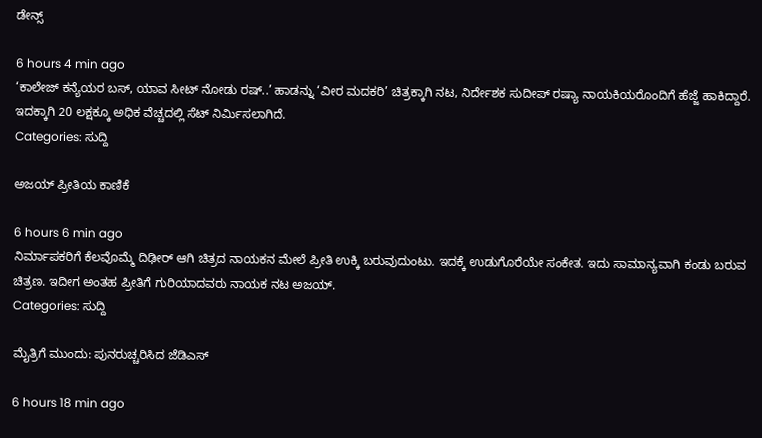ಡೇನ್ಸ್

6 hours 4 min ago
‘ಕಾಲೇಜ್ ಕನ್ಯೆಯರ ಬಸ್, ಯಾವ ಸೀಟ್ ನೋಡು ರಷ್..’ ಹಾಡನ್ನು ‘ವೀರ ಮದಕರಿ’ ಚಿತ್ರಕ್ಕಾಗಿ ನಟ, ನಿರ್ದೇಶಕ ಸುದೀಪ್ ರಷ್ಯಾ ನಾಯಕಿಯರೊಂದಿಗೆ ಹೆಜ್ಜೆ ಹಾಕಿದ್ದಾರೆ. ಇದಕ್ಕಾಗಿ 20 ಲಕ್ಷಕ್ಕೂ ಅಧಿಕ ವೆಚ್ಚದಲ್ಲಿ ಸೆಟ್ ನಿರ್ಮಿಸಲಾಗಿದೆ.
Categories: ಸುದ್ದಿ

ಅಜಯ್ ಪ್ರೀತಿಯ ಕಾಣಿಕೆ

6 hours 6 min ago
ನಿರ್ಮಾಪಕರಿಗೆ ಕೆಲವೊಮ್ಮೆ ದಿಢೀರ್ ಆಗಿ ಚಿತ್ರದ ನಾಯಕನ ಮೇಲೆ ಪ್ರೀತಿ ಉಕ್ಕಿ ಬರುವುದುಂಟು. ಇದಕ್ಕೆ ಉಡುಗೊರೆಯೇ ಸಂಕೇತ. ಇದು ಸಾಮಾನ್ಯವಾಗಿ ಕಂಡು ಬರುವ ಚಿತ್ರಣ. ಇದೀಗ ಅಂತಹ ಪ್ರೀತಿಗೆ ಗುರಿಯಾದವರು ನಾಯಕ ನಟ ಅಜಯ್.
Categories: ಸುದ್ದಿ

ಮೈತ್ರಿಗೆ ಮುಂದು: ಪುನರುಚ್ಚರಿಸಿದ ಜೆಡಿಎಸ್

6 hours 18 min ago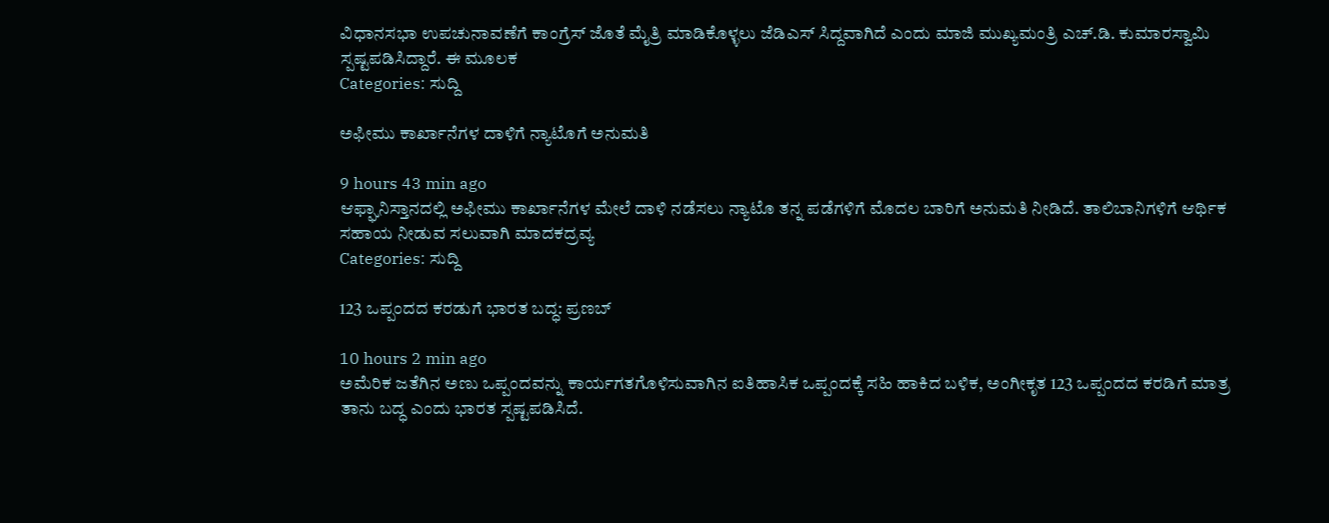ವಿಧಾನಸಭಾ ಉಪಚುನಾವಣೆಗೆ ಕಾಂಗ್ರೆಸ್ ಜೊತೆ ಮೈತ್ರಿ ಮಾಡಿಕೊಳ್ಳಲು ಜೆಡಿಎಸ್ ಸಿದ್ದವಾಗಿದೆ ಎಂದು ಮಾಜಿ ಮುಖ್ಯಮಂತ್ರಿ ಎಚ್.ಡಿ. ಕುಮಾರಸ್ವಾಮಿ ಸ್ಪಷ್ಟಪಡಿಸಿದ್ದಾರೆ. ಈ ಮೂಲಕ
Categories: ಸುದ್ದಿ

ಅಫೀಮು ಕಾರ್ಖಾನೆಗಳ ದಾಳಿಗೆ ನ್ಯಾಟೊಗೆ ಅನುಮತಿ

9 hours 43 min ago
ಆಫ್ಘಾನಿಸ್ತಾನದಲ್ಲಿ ಅಫೀಮು ಕಾರ್ಖಾನೆಗಳ ಮೇಲೆ ದಾಳಿ ನಡೆಸಲು ನ್ಯಾಟೊ ತನ್ನ ಪಡೆಗಳಿಗೆ ಮೊದಲ ಬಾರಿಗೆ ಅನುಮತಿ ನೀಡಿದೆ. ತಾಲಿಬಾನಿಗಳಿಗೆ ಆರ್ಥಿಕ ಸಹಾಯ ನೀಡುವ ಸಲುವಾಗಿ ಮಾದಕದ್ರವ್ಯ
Categories: ಸುದ್ದಿ

123 ಒಪ್ಪಂದದ ಕರಡುಗೆ ಭಾರತ ಬದ್ಧ: ಪ್ರಣಬ್

10 hours 2 min ago
ಅಮೆರಿಕ ಜತೆಗಿನ ಅಣು ಒಪ್ಪಂದವನ್ನು ಕಾರ್ಯಗತಗೊಳಿಸುವಾಗಿನ ಐತಿಹಾಸಿಕ ಒಪ್ಪಂದಕ್ಕೆ ಸಹಿ ಹಾಕಿದ ಬಳಿಕ, ಅಂಗೀಕೃತ 123 ಒಪ್ಪಂದದ ಕರಡಿಗೆ ಮಾತ್ರ ತಾನು ಬದ್ಧ ಎಂದು ಭಾರತ ಸ್ಪಷ್ಟಪಡಿಸಿದೆ.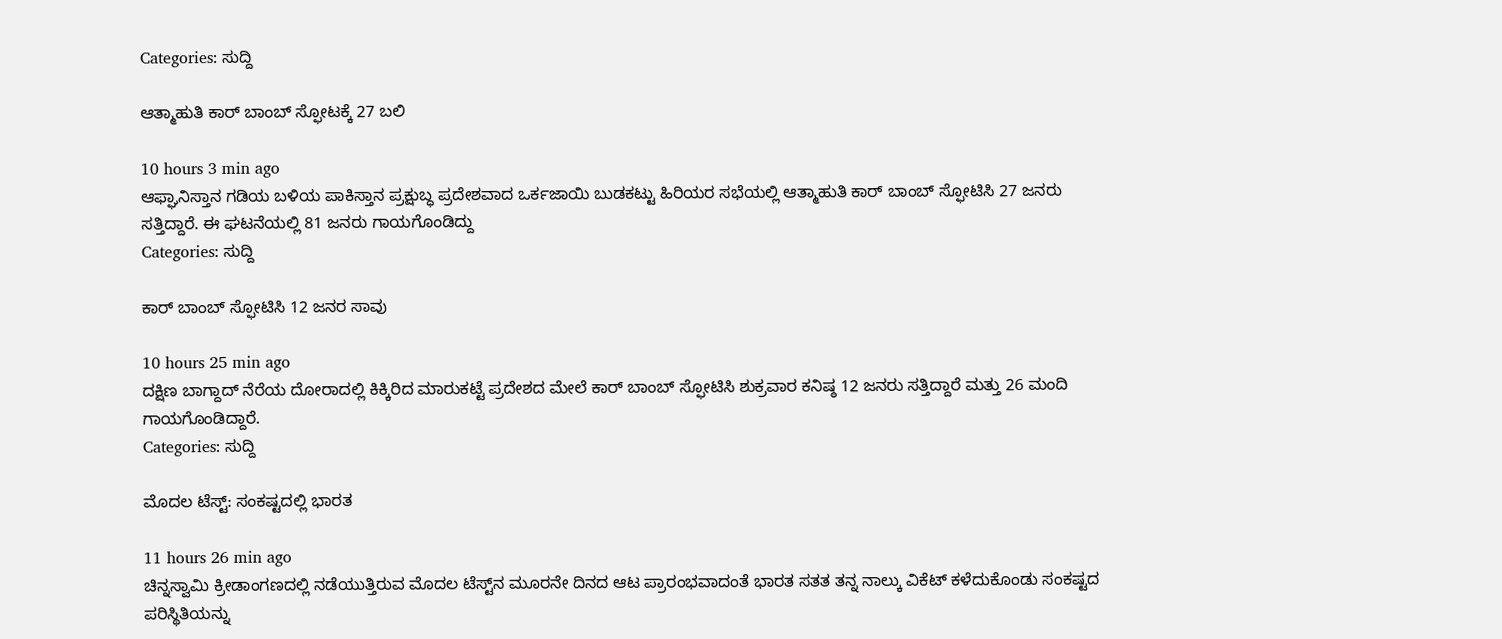Categories: ಸುದ್ದಿ

ಆತ್ಮಾಹುತಿ ಕಾರ್ ಬಾಂಬ್ ಸ್ಫೋಟಕ್ಕೆ 27 ಬಲಿ

10 hours 3 min ago
ಆಫ್ಘಾನಿಸ್ತಾನ ಗಡಿಯ ಬಳಿಯ ಪಾಕಿಸ್ತಾನ ಪ್ರಕ್ಷುಬ್ಧ ಪ್ರದೇಶವಾದ ಒರ್ಕಜಾಯಿ ಬುಡಕಟ್ಟು ಹಿರಿಯರ ಸಭೆಯಲ್ಲಿ ಆತ್ಮಾಹುತಿ ಕಾರ್ ಬಾಂಬ್ ಸ್ಫೋಟಿಸಿ 27 ಜನರು ಸತ್ತಿದ್ದಾರೆ. ಈ ಘಟನೆಯಲ್ಲಿ 81 ಜನರು ಗಾಯಗೊಂಡಿದ್ದು
Categories: ಸುದ್ದಿ

ಕಾರ್ ಬಾಂಬ್ ಸ್ಫೋಟಿಸಿ 12 ಜನರ ಸಾವು

10 hours 25 min ago
ದಕ್ಷಿಣ ಬಾಗ್ದಾದ್ ನೆರೆಯ ದೋರಾದಲ್ಲಿ ಕಿಕ್ಕಿರಿದ ಮಾರುಕಟ್ಟೆ ಪ್ರದೇಶದ ಮೇಲೆ ಕಾರ್ ಬಾಂಬ್ ಸ್ಫೋಟಿಸಿ ಶುಕ್ರವಾರ ಕನಿಷ್ಠ 12 ಜನರು ಸತ್ತಿದ್ದಾರೆ ಮತ್ತು 26 ಮಂದಿ ಗಾಯಗೊಂಡಿದ್ದಾರೆ.
Categories: ಸುದ್ದಿ

ಮೊದಲ ಟೆಸ್ಟ್: ಸಂಕಷ್ಟದಲ್ಲಿ ಭಾರತ

11 hours 26 min ago
ಚಿನ್ನಸ್ವಾಮಿ ಕ್ರೀಡಾಂಗಣದಲ್ಲಿ ನಡೆಯುತ್ತಿರುವ ಮೊದಲ ಟೆಸ್ಟ್‌‌ನ ಮೂರನೇ ದಿನದ ಆಟ ಪ್ರಾರಂಭವಾದಂತೆ ಭಾರತ ಸತತ ತನ್ನ ನಾಲ್ಕು ವಿಕೆಟ್ ಕಳೆದುಕೊಂಡು ಸಂಕಷ್ಟದ ಪರಿಸ್ಥಿತಿಯನ್ನು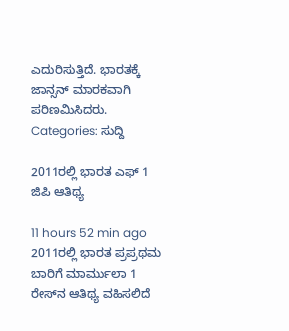ಎದುರಿಸುತ್ತಿದೆ. ಭಾರತಕ್ಕೆ ಜಾನ್ಸನ್ ಮಾರಕವಾಗಿ ಪರಿಣಮಿಸಿದರು.
Categories: ಸುದ್ದಿ

2011ರಲ್ಲಿ ಭಾರತ ಎಫ್ 1 ಜಿಪಿ ಆತಿಥ್ಯ

11 hours 52 min ago
2011ರಲ್ಲಿ ಭಾರತ ಪ್ರಪ್ರಥಮ ಬಾರಿಗೆ ಮಾರ್ಮುಲಾ 1 ರೇಸ್‌ನ ಆತಿಥ್ಯ ವಹಿಸಲಿದೆ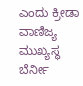ಎಂದು ಕ್ರೀಡಾ ವಾಣಿಜ್ಯ ಮುಖ್ಯಸ್ಥ ಬೆರ್ನೀ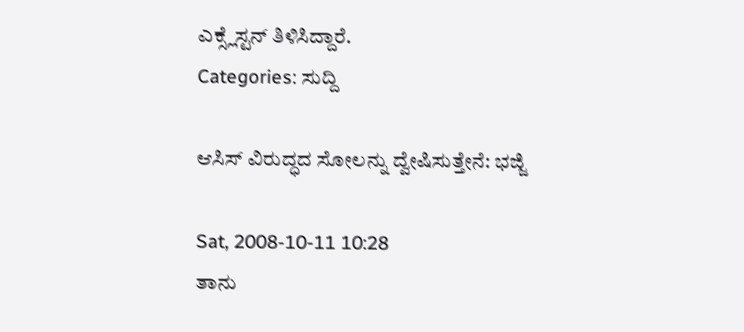ಎಕ್ಸ್ಲೆಸ್ಟನ್ ತಿಳಿಸಿದ್ದಾರೆ.
Categories: ಸುದ್ದಿ

ಆಸಿಸ್ ವಿರುದ್ಧದ ಸೋಲನ್ನು ದ್ವೇಷಿಸುತ್ತೇನೆ: ಭಜ್ಜಿ

Sat, 2008-10-11 10:28
ತಾನು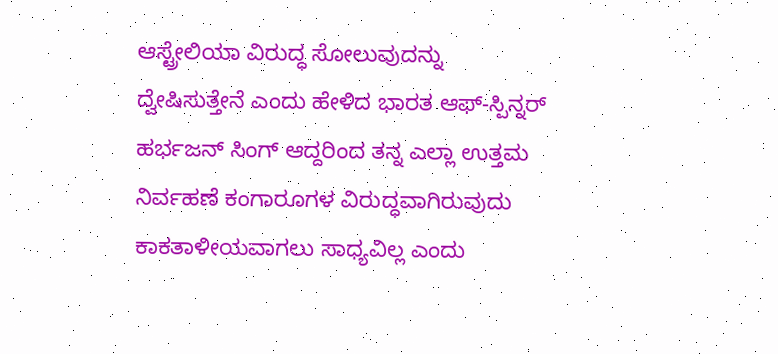ಆಸ್ಟ್ರೇಲಿಯಾ ವಿರುದ್ಧ ಸೋಲುವುದನ್ನು ದ್ವೇಷಿಸುತ್ತೇನೆ ಎಂದು ಹೇಳಿದ ಭಾರತ ಆಫ್-ಸ್ಪಿನ್ನರ್ ಹರ್ಭಜನ್ ಸಿಂಗ್ ಆದ್ದರಿಂದ ತನ್ನ ಎಲ್ಲಾ ಉತ್ತಮ ನಿರ್ವಹಣೆ ಕಂಗಾರೂಗಳ ವಿರುದ್ಧವಾಗಿರುವುದು ಕಾಕತಾಳೀಯವಾಗಲು ಸಾಧ್ಯವಿಲ್ಲ ಎಂದು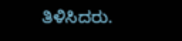ತಿಳಿಸಿದರು.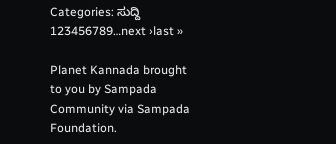Categories: ಸುದ್ದಿ
123456789…next ›last »

Planet Kannada brought to you by Sampada Community via Sampada Foundation.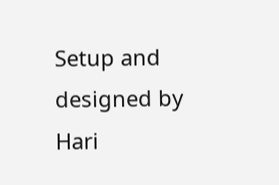Setup and designed by Hari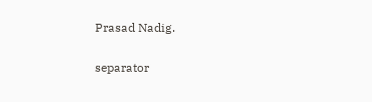Prasad Nadig.

separator